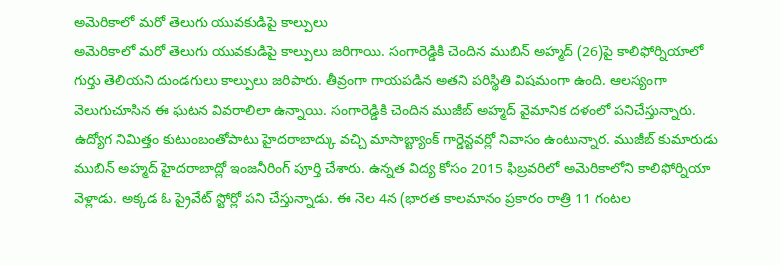అమెరికాలో మరో తెలుగు యువకుడిపై కాల్పులు
అమెరికాలో మరో తెలుగు యువకుడిపై కాల్పులు జరిగాయి. సంగారెడ్డికి చెందిన ముబిన్ అహ్మద్ (26)పై కాలిఫోర్నియాలో గుర్తు తెలియని దుండగులు కాల్పులు జరిపారు. తీవ్రంగా గాయపడిన అతని పరిస్థితి విషమంగా ఉంది. ఆలస్యంగా వెలుగుచూసిన ఈ ఘటన వివరాలిలా ఉన్నాయి. సంగారెడ్డికి చెందిన ముజీబ్ అహ్మద్ వైమానిక దళంలో పనిచేస్తున్నారు. ఉద్యోగ నిమిత్తం కుటుంబంతోపాటు హైదరాబాద్కు వచ్చి మాసాబ్ట్యాంక్ గార్డెన్టవర్లో నివాసం ఉంటున్నార. ముజీబ్ కుమారుడు ముబిన్ అహ్మద్ హైదరాబాద్లో ఇంజనీరింగ్ పూర్తి చేశారు. ఉన్నత విద్య కోసం 2015 ఫిబ్రవరిలో అమెరికాలోని కాలిఫోర్నియా వెళ్లాడు. అక్కడ ఓ ప్రైవేట్ స్టోర్లో పని చేస్తున్నాడు. ఈ నెల 4న (భారత కాలమానం ప్రకారం రాత్రి 11 గంటల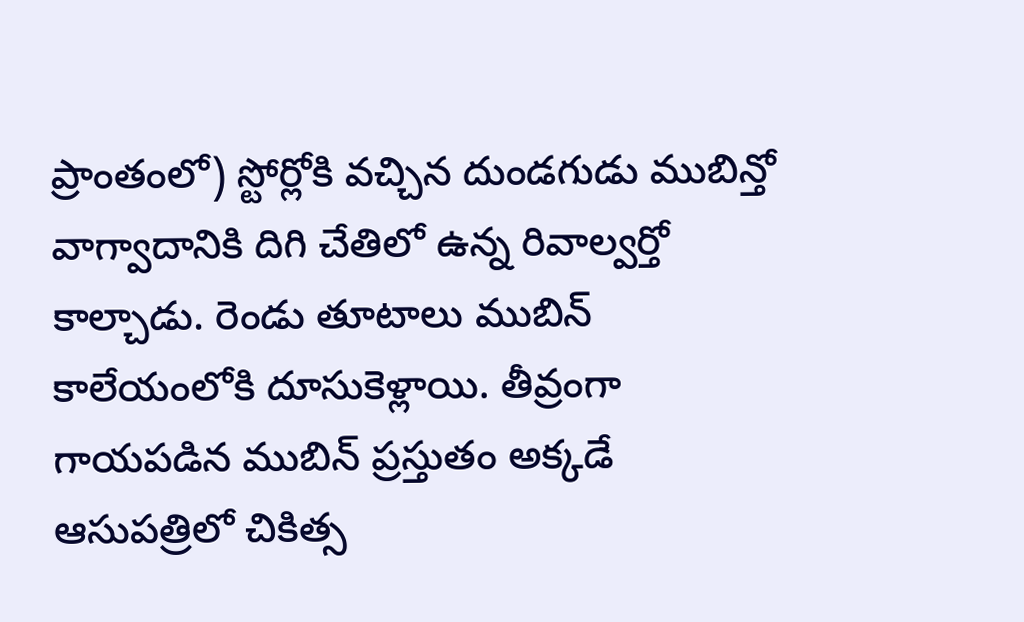ప్రాంతంలో) స్టోర్లోకి వచ్చిన దుండగుడు ముబిన్తో వాగ్వాదానికి దిగి చేతిలో ఉన్న రివాల్వర్తో కాల్చాడు. రెండు తూటాలు ముబిన్ కాలేయంలోకి దూసుకెళ్లాయి. తీవ్రంగా గాయపడిన ముబిన్ ప్రస్తుతం అక్కడే ఆసుపత్రిలో చికిత్స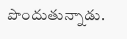పొందుతున్నాడు.